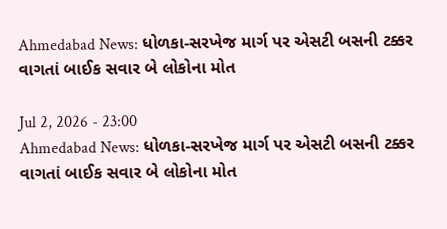Ahmedabad News: ધોળકા-સરખેજ માર્ગ પર એસટી બસની ટક્કર વાગતાં બાઈક સવાર બે લોકોના મોત

Jul 2, 2026 - 23:00
Ahmedabad News: ધોળકા-સરખેજ માર્ગ પર એસટી બસની ટક્કર વાગતાં બાઈક સવાર બે લોકોના મોત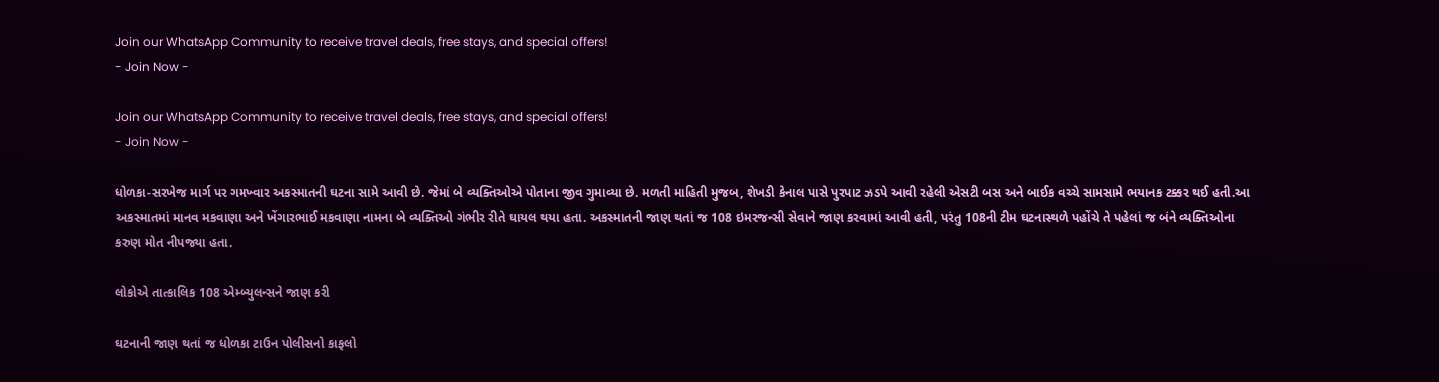Join our WhatsApp Community to receive travel deals, free stays, and special offers!
- Join Now -

Join our WhatsApp Community to receive travel deals, free stays, and special offers!
- Join Now -

ધોળકા-સરખેજ માર્ગ પર ગમખ્વાર અકસ્માતની ઘટના સામે આવી છે. જેમાં બે વ્યક્તિઓએ પોતાના જીવ ગુમાવ્યા છે. મળતી માહિતી મુજબ, શેખડી કેનાલ પાસે પુરપાટ ઝડપે આવી રહેલી એસટી બસ અને બાઈક વચ્ચે સામસામે ભયાનક ટક્કર થઈ હતી.આ અકસ્માતમાં માનવ મકવાણા અને ખેંગારભાઈ મકવાણા નામના બે વ્યક્તિઓ ગંભીર રીતે ઘાયલ થયા હતા. અકસ્માતની જાણ થતાં જ 108 ઇમરજન્સી સેવાને જાણ કરવામાં આવી હતી, પરંતુ 108ની ટીમ ઘટનાસ્થળે પહોંચે તે પહેલાં જ બંને વ્યક્તિઓના કરુણ મોત નીપજ્યા હતા.

લોકોએ તાત્કાલિક 108 એમ્બ્યુલન્સને જાણ કરી

ઘટનાની જાણ થતાં જ ધોળકા ટાઉન પોલીસનો કાફલો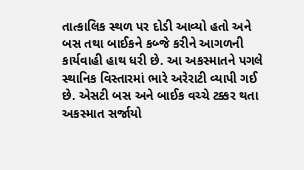તાત્કાલિક સ્થળ પર દોડી આવ્યો હતો અને બસ તથા બાઈકને કબ્જે કરીને આગળની કાર્યવાહી હાથ ધરી છે. આ અકસ્માતને પગલે સ્થાનિક વિસ્તારમાં ભારે અરેરાટી વ્યાપી ગઈ છે. એસટી બસ અને બાઈક વચ્ચે ટક્કર થતા અકસ્માત સર્જાયો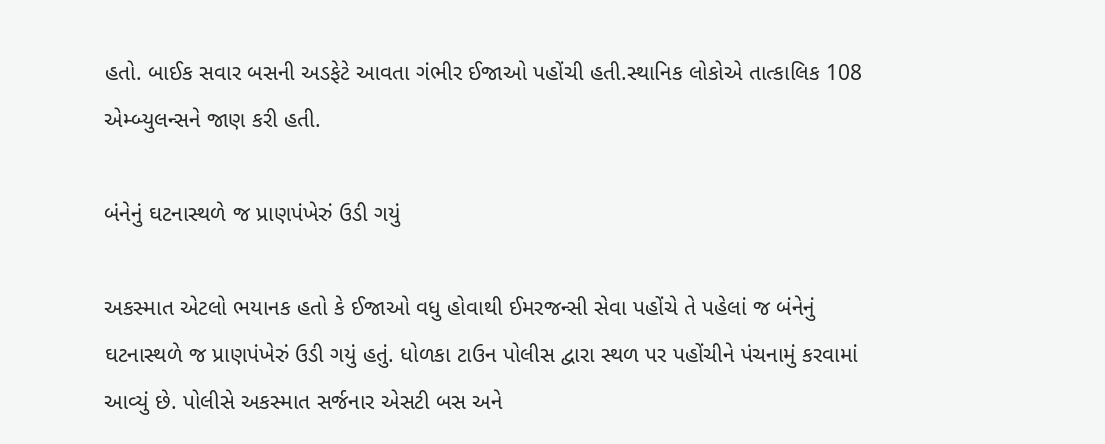હતો. બાઈક સવાર બસની અડફેટે આવતા ગંભીર ઈજાઓ પહોંચી હતી.સ્થાનિક લોકોએ તાત્કાલિક 108 એમ્બ્યુલન્સને જાણ કરી હતી.

બંનેનું ઘટનાસ્થળે જ પ્રાણપંખેરું ઉડી ગયું

અકસ્માત એટલો ભયાનક હતો કે ઈજાઓ વધુ હોવાથી ઈમરજન્સી સેવા પહોંચે તે પહેલાં જ બંનેનું ઘટનાસ્થળે જ પ્રાણપંખેરું ઉડી ગયું હતું. ધોળકા ટાઉન પોલીસ દ્વારા સ્થળ પર પહોંચીને પંચનામું કરવામાં આવ્યું છે. પોલીસે અકસ્માત સર્જનાર એસટી બસ અને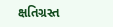ક્ષતિગ્રસ્ત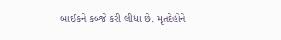બાઈકને કબ્જે કરી લીધા છે. મૃતદેહોને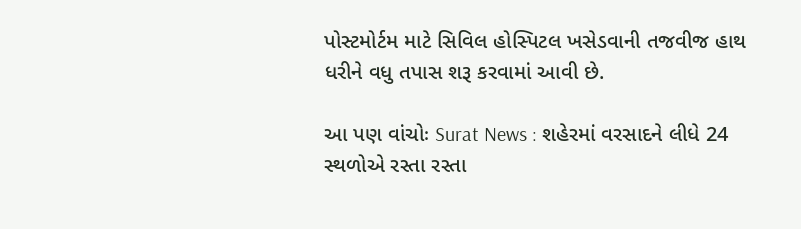પોસ્ટમોર્ટમ માટે સિવિલ હોસ્પિટલ ખસેડવાની તજવીજ હાથ ધરીને વધુ તપાસ શરૂ કરવામાં આવી છે.

આ પણ વાંચોઃ Surat News : શહેરમાં વરસાદને લીધે 24 સ્થળોએ રસ્તા રસ્તા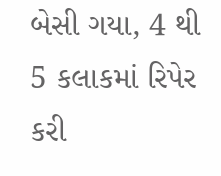બેસી ગયા, 4 થી 5 કલાકમાં રિપેર કરી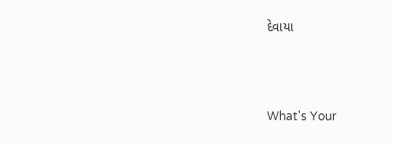દેવાયા



What's Your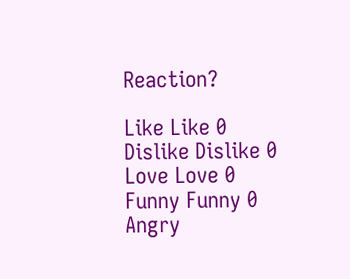Reaction?

Like Like 0
Dislike Dislike 0
Love Love 0
Funny Funny 0
Angry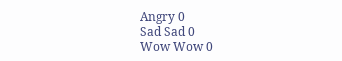Angry 0
Sad Sad 0
Wow Wow 0